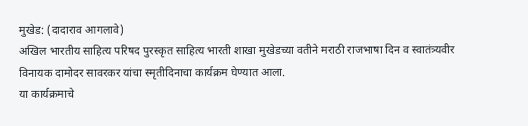मुखेड: (दादाराव आगलावे)
अखिल भारतीय साहित्य परिषद पुरस्कृत साहित्य भारती शाखा मुखेडच्या वतीने मराठी राजभाषा दिन व स्वातंत्र्यवीर विनायक दामोदर सावरकर यांचा स्मृतीदिनाचा कार्यक्रम घेण्यात आला.
या कार्यक्रमाचे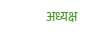अध्यक्ष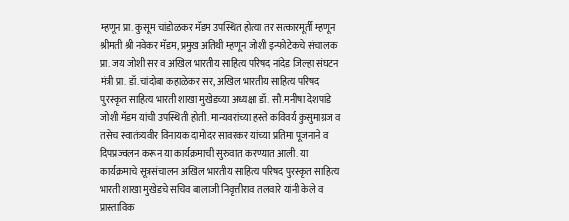म्हणून प्रा. कुसूम चांडोळकर मॅडम उपस्थित होत्या तर सत्कारमूर्ती म्हणून श्रीमती श्री नवेकर मॅडम, प्रमुख अतिथी म्हणून जोशी इन्फोटेकचे संचालक प्रा. जय जोशी सर व अखिल भारतीय साहित्य परिषद नांदेड जिल्हा संघटन मंत्री प्रा. डॉ.चांदोबा कहाळेकर सर, अखिल भारतीय साहित्य परिषद पुरस्कृत साहित्य भारती शाखा मुखेडच्या अध्यक्षा डॉ. सौ.मनीषा देशपांडे जोशी मॅडम यांची उपस्थिती होती. मान्यवरांच्या हस्ते कविवर्य कुसुमाग्रज व तसेच स्वातंत्र्यवीर विनायक दामोदर सावरकर यांच्या प्रतिमा पूजनाने व दिपप्रज्वलन करून या कार्यक्रमाची सुरुवात करण्यात आली. या कार्यक्रमाचे सूत्रसंचालन अखिल भारतीय साहित्य परिषद पुरस्कृत साहित्य भारती शाखा मुखेडचे सचिव बालाजी निवृत्तीराव तलवारे यांनी केले व प्रास्ताविक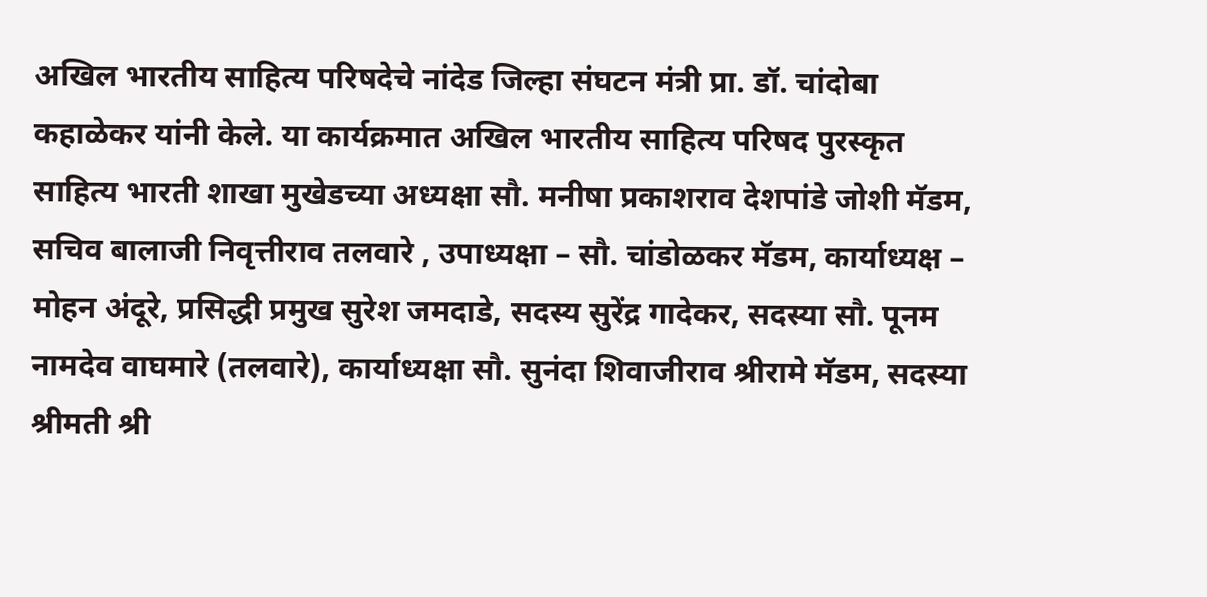अखिल भारतीय साहित्य परिषदेचे नांदेड जिल्हा संघटन मंत्री प्रा. डॉ. चांदोबा कहाळेकर यांनी केले. या कार्यक्रमात अखिल भारतीय साहित्य परिषद पुरस्कृत साहित्य भारती शाखा मुखेडच्या अध्यक्षा सौ. मनीषा प्रकाशराव देशपांडे जोशी मॅडम, सचिव बालाजी निवृत्तीराव तलवारे , उपाध्यक्षा – सौ. चांडोळकर मॅडम, कार्याध्यक्ष – मोहन अंदूरे, प्रसिद्धी प्रमुख सुरेश जमदाडे, सदस्य सुरेंद्र गादेकर, सदस्या सौ. पूनम नामदेव वाघमारे (तलवारे), कार्याध्यक्षा सौ. सुनंदा शिवाजीराव श्रीरामे मॅडम, सदस्या श्रीमती श्री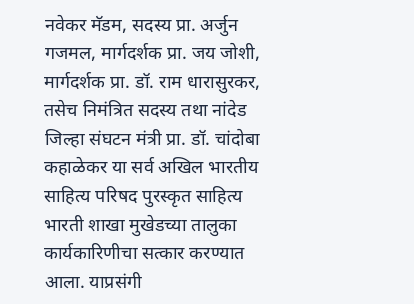नवेकर मॅडम, सदस्य प्रा. अर्जुन गजमल, मार्गदर्शक प्रा. जय जोशी, मार्गदर्शक प्रा. डॉ. राम धारासुरकर, तसेच निमंत्रित सदस्य तथा नांदेड जिल्हा संघटन मंत्री प्रा. डॉ. चांदोबा कहाळेकर या सर्व अखिल भारतीय साहित्य परिषद पुरस्कृत साहित्य भारती शाखा मुखेडच्या तालुका कार्यकारिणीचा सत्कार करण्यात आला. याप्रसंगी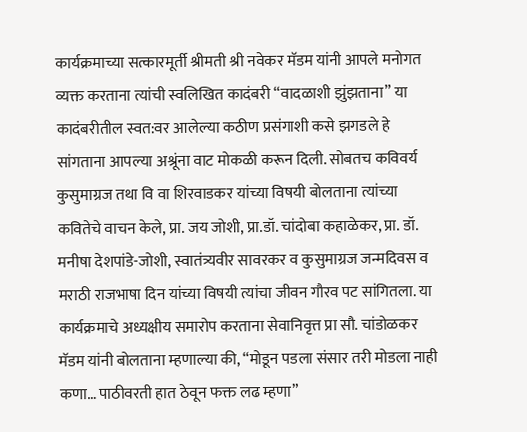कार्यक्रमाच्या सत्कारमूर्ती श्रीमती श्री नवेकर मॅडम यांनी आपले मनोगत व्यक्त करताना त्यांची स्वलिखित कादंबरी “वादळाशी झुंझताना” या कादंबरीतील स्वत:वर आलेल्या कठीण प्रसंगाशी कसे झगडले हे सांगताना आपल्या अश्रूंना वाट मोकळी करून दिली. सोबतच कविवर्य कुसुमाग्रज तथा वि वा शिरवाडकर यांच्या विषयी बोलताना त्यांच्या कवितेचे वाचन केले, प्रा. जय जोशी, प्रा.डॉ. चांदोबा कहाळेकर, प्रा. डॉ. मनीषा देशपांडे-जोशी, स्वातंत्र्यवीर सावरकर व कुसुमाग्रज जन्मदिवस व मराठी राजभाषा दिन यांच्या विषयी त्यांचा जीवन गौरव पट सांगितला. या कार्यक्रमाचे अध्यक्षीय समारोप करताना सेवानिवृत्त प्रा सौ. चांडोळकर मॅडम यांनी बोलताना म्हणाल्या की, “मोडून पडला संसार तरी मोडला नाही कणा… पाठीवरती हात ठेवून फक्त लढ म्हणा”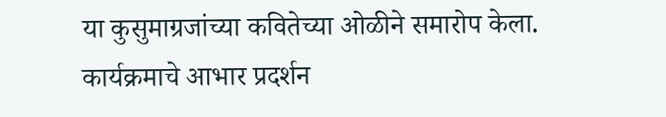या कुसुमाग्रजांच्या कवितेच्या ओळीने समारोप केला. कार्यक्रमाचे आभार प्रदर्शन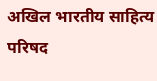अखिल भारतीय साहित्य परिषद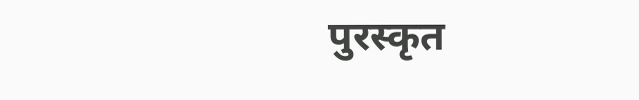पुरस्कृत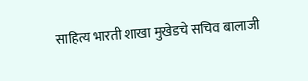साहित्य भारती शाखा मुखेडचे सचिव बालाजी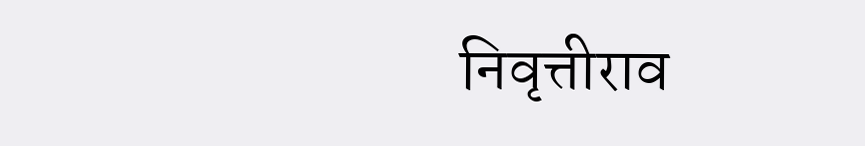निवृत्तीराव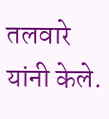तलवारे यांनी केले.